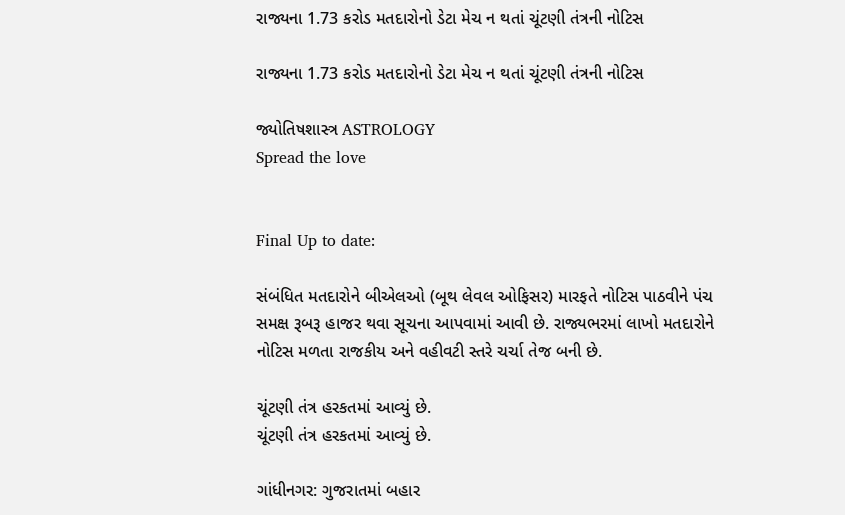રાજ્યના 1.73 કરોડ મતદારોનો ડેટા મેચ ન થતાં ચૂંટણી તંત્રની નોટિસ

રાજ્યના 1.73 કરોડ મતદારોનો ડેટા મેચ ન થતાં ચૂંટણી તંત્રની નોટિસ

જ્યોતિષશાસ્ત્ર ASTROLOGY
Spread the love


Final Up to date:

સંબંધિત મતદારોને બીએલઓ (બૂથ લેવલ ઓફિસર) મારફતે નોટિસ પાઠવીને પંચ સમક્ષ રૂબરૂ હાજર થવા સૂચના આપવામાં આવી છે. રાજ્યભરમાં લાખો મતદારોને નોટિસ મળતા રાજકીય અને વહીવટી સ્તરે ચર્ચા તેજ બની છે.

ચૂંટણી તંત્ર હરકતમાં આવ્યું છે.
ચૂંટણી તંત્ર હરકતમાં આવ્યું છે.

ગાંધીનગર: ગુજરાતમાં બહાર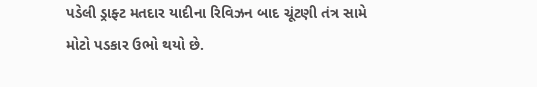પડેલી ડ્રાફ્ટ મતદાર યાદીના રિવિઝન બાદ ચૂંટણી તંત્ર સામે મોટો પડકાર ઉભો થયો છે.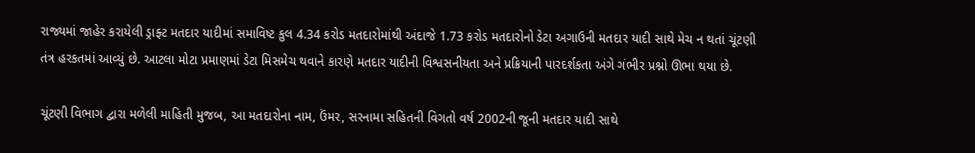રાજ્યમાં જાહેર કરાયેલી ડ્રાફ્ટ મતદાર યાદીમાં સમાવિષ્ટ કુલ 4.34 કરોડ મતદારોમાંથી અંદાજે 1.73 કરોડ મતદારોનો ડેટા અગાઉની મતદાર યાદી સાથે મેચ ન થતાં ચૂંટણી તંત્ર હરકતમાં આવ્યું છે. આટલા મોટા પ્રમાણમાં ડેટા મિસમેચ થવાને કારણે મતદાર યાદીની વિશ્વસનીયતા અને પ્રક્રિયાની પારદર્શકતા અંગે ગંભીર પ્રશ્નો ઊભા થયા છે.

ચૂંટણી વિભાગ દ્વારા મળેલી માહિતી મુજબ, આ મતદારોના નામ, ઉંમર, સરનામા સહિતની વિગતો વર્ષ 2002ની જૂની મતદાર યાદી સાથે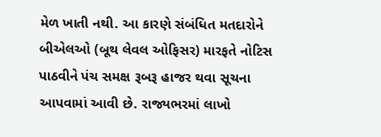મેળ ખાતી નથી. આ કારણે સંબંધિત મતદારોને બીએલઓ (બૂથ લેવલ ઓફિસર) મારફતે નોટિસ પાઠવીને પંચ સમક્ષ રૂબરૂ હાજર થવા સૂચના આપવામાં આવી છે. રાજ્યભરમાં લાખો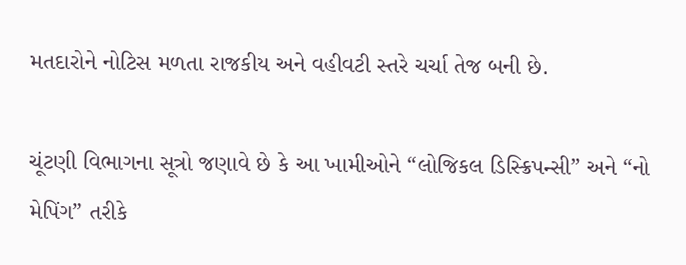મતદારોને નોટિસ મળતા રાજકીય અને વહીવટી સ્તરે ચર્ચા તેજ બની છે.

ચૂંટણી વિભાગના સૂત્રો જણાવે છે કે આ ખામીઓને “લોજિકલ ડિસ્ક્રિપન્સી” અને “નો મેપિંગ” તરીકે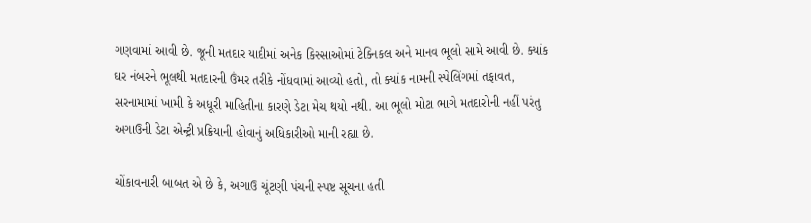ગણવામાં આવી છે. જૂની મતદાર યાદીમાં અનેક કિસ્સાઓમાં ટેક્નિકલ અને માનવ ભૂલો સામે આવી છે. ક્યાંક ઘર નંબરને ભૂલથી મતદારની ઉંમર તરીકે નોંધવામાં આવ્યો હતો, તો ક્યાંક નામની સ્પેલિંગમાં તફાવત, સરનામામાં ખામી કે અધૂરી માહિતીના કારણે ડેટા મેચ થયો નથી. આ ભૂલો મોટા ભાગે મતદારોની નહીં પરંતુ અગાઉની ડેટા એન્ટ્રી પ્રક્રિયાની હોવાનું અધિકારીઓ માની રહ્યા છે.

ચોંકાવનારી બાબત એ છે કે, અગાઉ ચૂંટણી પંચની સ્પષ્ટ સૂચના હતી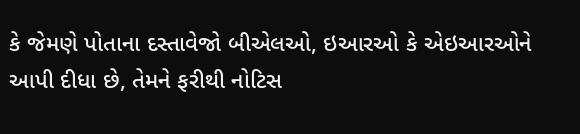કે જેમણે પોતાના દસ્તાવેજો બીએલઓ, ઇઆરઓ કે એઇઆરઓને આપી દીધા છે, તેમને ફરીથી નોટિસ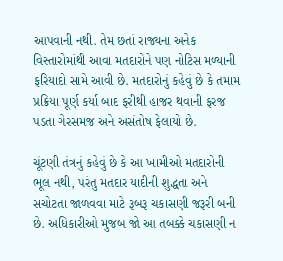આપવાની નથી. તેમ છતાં રાજ્યના અનેક વિસ્તારોમાંથી આવા મતદારોને પણ નોટિસ મળ્યાની ફરિયાદો સામે આવી છે. મતદારોનું કહેવું છે કે તમામ પ્રક્રિયા પૂર્ણ કર્યા બાદ ફરીથી હાજર થવાની ફરજ પડતા ગેરસમજ અને અસંતોષ ફેલાયો છે.

ચૂંટણી તંત્રનું કહેવું છે કે આ ખામીઓ મતદારોની ભૂલ નથી, પરંતુ મતદાર યાદીની શુદ્ધતા અને સચોટતા જાળવવા માટે રૂબરૂ ચકાસણી જરૂરી બની છે. અધિકારીઓ મુજબ જો આ તબક્કે ચકાસણી ન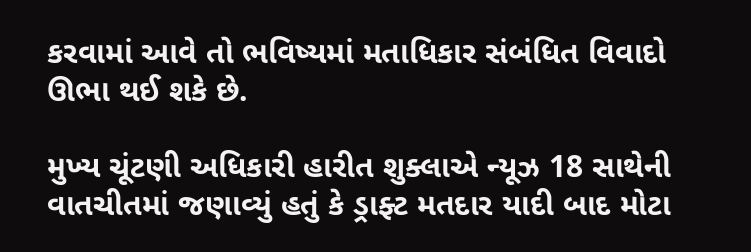કરવામાં આવે તો ભવિષ્યમાં મતાધિકાર સંબંધિત વિવાદો ઊભા થઈ શકે છે.

મુખ્ય ચૂંટણી અધિકારી હારીત શુક્લાએ ન્યૂઝ 18 સાથેની વાતચીતમાં જણાવ્યું હતું કે ડ્રાફ્ટ મતદાર યાદી બાદ મોટા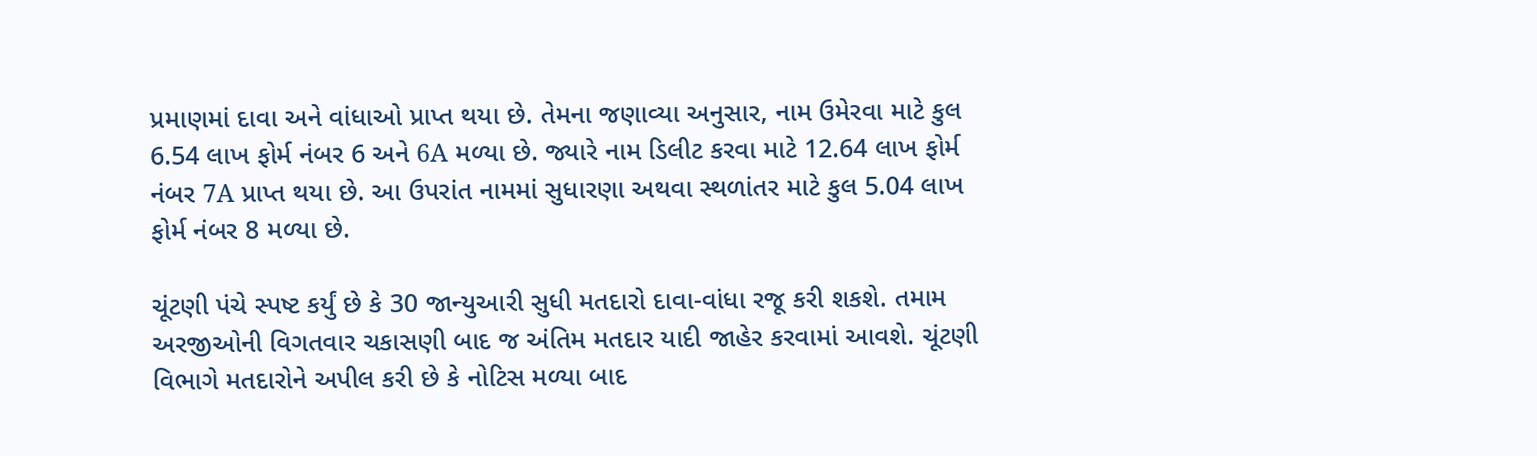પ્રમાણમાં દાવા અને વાંધાઓ પ્રાપ્ત થયા છે. તેમના જણાવ્યા અનુસાર, નામ ઉમેરવા માટે કુલ 6.54 લાખ ફોર્મ નંબર 6 અને 6A મળ્યા છે. જ્યારે નામ ડિલીટ કરવા માટે 12.64 લાખ ફોર્મ નંબર 7A પ્રાપ્ત થયા છે. આ ઉપરાંત નામમાં સુધારણા અથવા સ્થળાંતર માટે કુલ 5.04 લાખ ફોર્મ નંબર 8 મળ્યા છે.

ચૂંટણી પંચે સ્પષ્ટ કર્યું છે કે 30 જાન્યુઆરી સુધી મતદારો દાવા-વાંધા રજૂ કરી શકશે. તમામ અરજીઓની વિગતવાર ચકાસણી બાદ જ અંતિમ મતદાર યાદી જાહેર કરવામાં આવશે. ચૂંટણી વિભાગે મતદારોને અપીલ કરી છે કે નોટિસ મળ્યા બાદ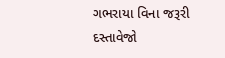ગભરાયા વિના જરૂરી દસ્તાવેજો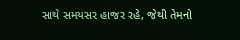સાથે સમયસર હાજર રહે, જેથી તેમનો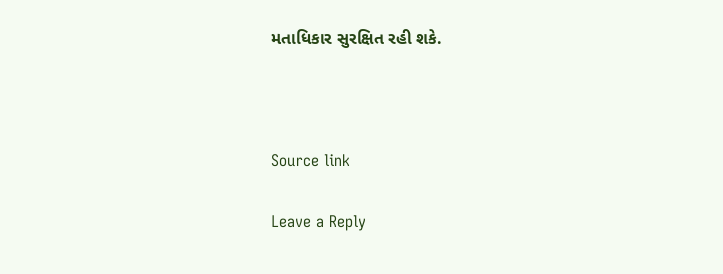મતાધિકાર સુરક્ષિત રહી શકે.



Source link

Leave a Reply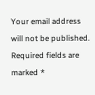Your email address will not be published. Required fields are marked *